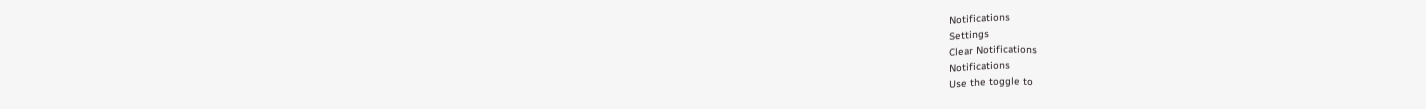Notifications
Settings
Clear Notifications
Notifications
Use the toggle to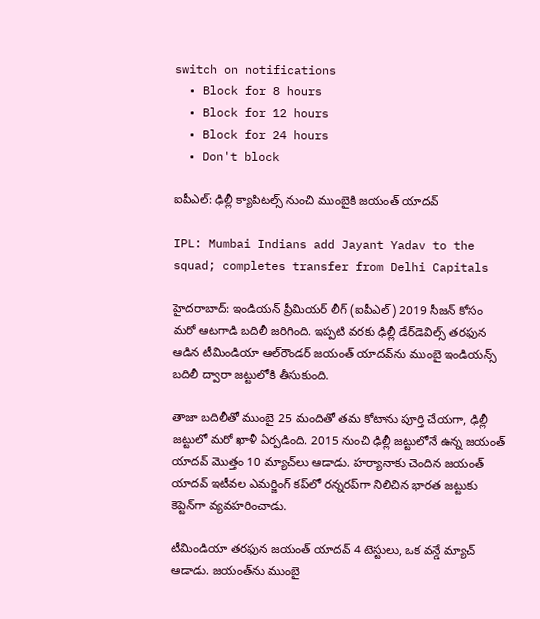switch on notifications
  • Block for 8 hours
  • Block for 12 hours
  • Block for 24 hours
  • Don't block

ఐపీఎల్: ఢిల్లీ క్యాపిటల్స్ నుంచి ముంబైకి జయంత్ యాదవ్

IPL: Mumbai Indians add Jayant Yadav to the squad; completes transfer from Delhi Capitals

హైదరాబాద్: ఇండియన్ ప్రీమియర్ లీగ్ (ఐపీఎల్) 2019 సీజన్ కోసం మరో ఆటగాడి బదిలీ జరిగింది. ఇప్పటి వరకు ఢిల్లీ డేర్‌డెవిల్స్‌ తరఫున ఆడిన టీమిండియా ఆల్‌రౌండర్‌ జయంత్‌ యాదవ్‌ను ముంబై ఇండియన్స్‌ బదిలీ ద్వారా జట్టులోకి తీసుకుంది.

తాజా బదిలీతో ముంబై 25 మందితో తమ కోటాను పూర్తి చేయగా, ఢిల్లీ జట్టులో మరో ఖాళీ ఏర్పడింది. 2015 నుంచి ఢిల్లీ జట్టులోనే ఉన్న జయంత్‌ యాదవ్ మొత్తం 10 మ్యాచ్‌లు ఆడాడు. హర్యానాకు చెందిన జయంత్‌ యాదవ్ ఇటీవల ఎమర్జింగ్‌ కప్‌లో రన్నరప్‌గా నిలిచిన భారత జట్టుకు కెప్టెన్‌గా వ్యవహరించాడు.

టీమిండియా తరఫున జయంత్ యాదవ్ 4 టెస్టులు, ఒక వన్డే మ్యాచ్ ఆడాడు. జయంత్‌ను ముంబై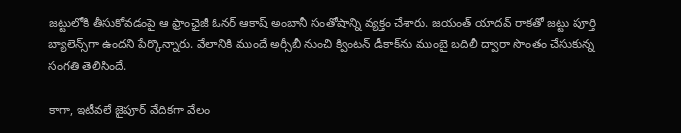జట్టులోకి తీసుకోవడంపై ఆ ఫ్రాంఛైజీ ఓనర్ ఆకాష్ అంబానీ సంతోషాన్ని వ్యక్తం చేశారు. జయంత్ యాదవ్ రాకతో జట్టు పూర్తి బ్యాలెన్స్‌గా ఉందని పేర్కొన్నారు. వేలానికి ముందే అర్సీబీ నుంచి క్వింటన్ డీకాక్‌ను ముంబై బదిలీ ద్వారా సొంతం చేసుకున్న సంగతి తెలిసిందే.

కాగా, ఇటీవలే జైపూర్ వేదికగా వేలం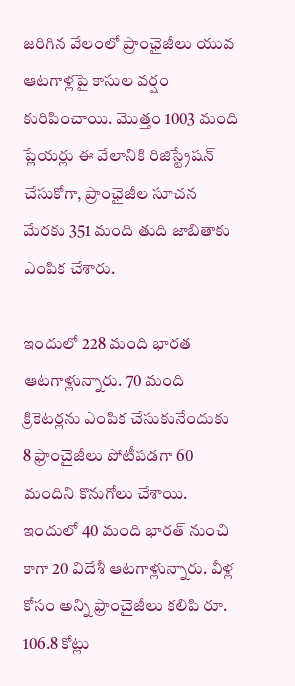జరిగిన వేలంలో ప్రాంఛైజీలు యువ ఆటగాళ్లపై కాసుల వర్షం కురిపించాయి. మొత్తం 1003 మంది ప్లేయర్లు ఈ వేలానికి రిజిస్ట్రేషన్ చేసుకోగా, ప్రాంఛైజీల సూచన మేరకు 351 మంది తుది జాబితాకు ఎంపిక చేశారు.

ఇందులో 228 మంది భారత ఆటగాళ్లున్నారు. 70 మంది క్రికెటర్లను ఎంపిక చేసుకునేందుకు 8 ఫ్రాంచైజీలు పోటీపడగా 60 మందిని కొనుగోలు చేశాయి. ఇందులో 40 మంది భారత్ నుంచి కాగా 20 విదేశీ ఆటగాళ్లున్నారు. వీళ్ల కోసం అన్ని ఫ్రాంచైజీలు కలిపి రూ. 106.8 కోట్లు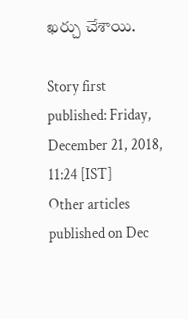ఖర్చు చేశాయి.

Story first published: Friday, December 21, 2018, 11:24 [IST]
Other articles published on Dec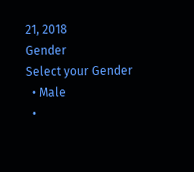21, 2018
Gender
Select your Gender
  • Male
  •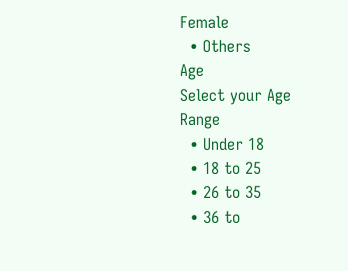Female
  • Others
Age
Select your Age Range
  • Under 18
  • 18 to 25
  • 26 to 35
  • 36 to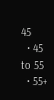45
  • 45 to 55
  • 55+